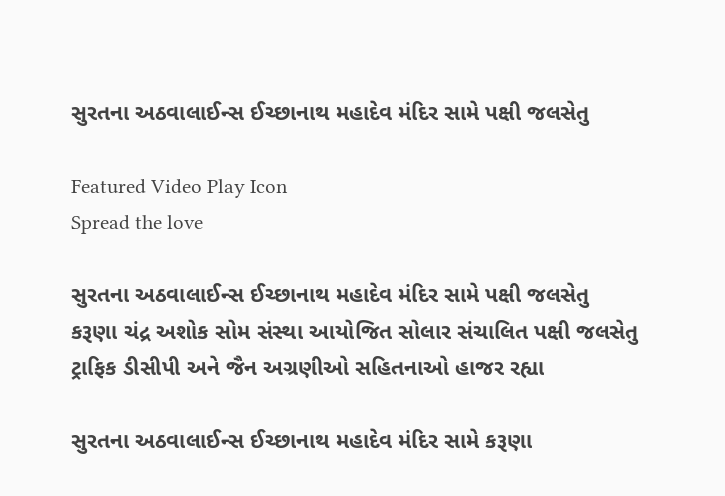સુરતના અઠવાલાઈન્સ ઈચ્છાનાથ મહાદેવ મંદિર સામે પક્ષી જલસેતુ

Featured Video Play Icon
Spread the love

સુરતના અઠવાલાઈન્સ ઈચ્છાનાથ મહાદેવ મંદિર સામે પક્ષી જલસેતુ
કરૂણા ચંદ્ર અશોક સોમ સંસ્થા આયોજિત સોલાર સંચાલિત પક્ષી જલસેતુ
ટ્રાફિક ડીસીપી અને જૈન અગ્રણીઓ સહિતનાઓ હાજર રહ્યા

સુરતના અઠવાલાઈન્સ ઈચ્છાનાથ મહાદેવ મંદિર સામે કરૂણા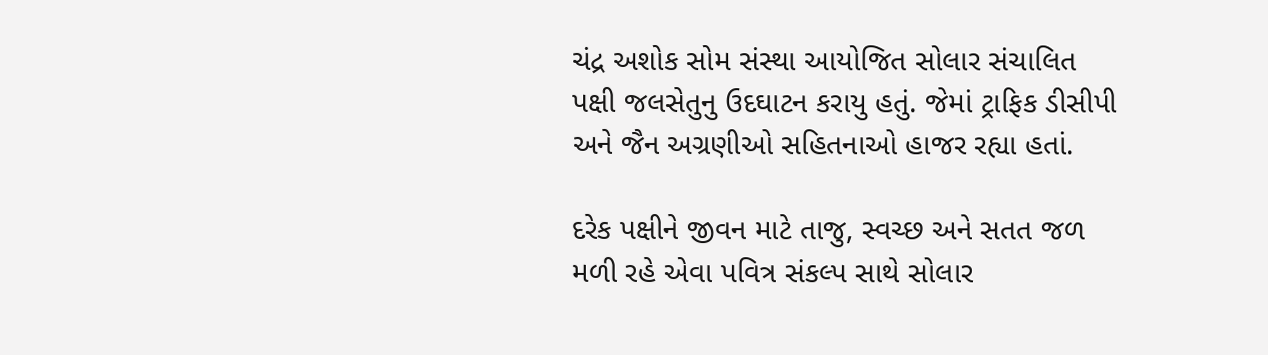ચંદ્ર અશોક સોમ સંસ્થા આયોજિત સોલાર સંચાલિત પક્ષી જલસેતુનુ ઉદઘાટન કરાયુ હતું. જેમાં ટ્રાફિક ડીસીપી અને જૈન અગ્રણીઓ સહિતનાઓ હાજર રહ્યા હતાં.

દરેક પક્ષીને જીવન માટે તાજુ, સ્વચ્છ અને સતત જળ મળી રહે એવા પવિત્ર સંકલ્પ સાથે સોલાર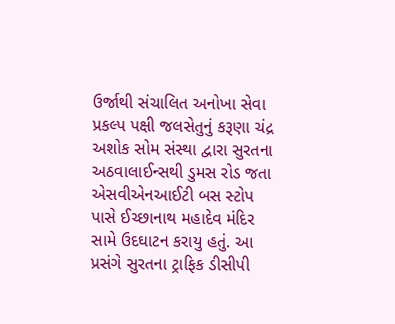ઉર્જાથી સંચાલિત અનોખા સેવા પ્રકલ્પ પક્ષી જલસેતુનું કરૂણા ચંદ્ર અશોક સોમ સંસ્થા દ્વારા સુરતના અઠવાલાઈન્સથી ડુમસ રોડ જતા એસવીએનઆઈટી બસ સ્ટોપ પાસે ઈચ્છાનાથ મહાદેવ મંદિર સામે ઉદઘાટન કરાયુ હતું. આ પ્રસંગે સુરતના ટ્રાફિક ડીસીપી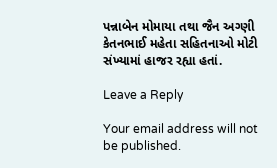પન્નાબેન મોમાયા તથા જૈન અગ્ણી કેતનભાઈ મહેતા સહિતનાઓ મોટી સંખ્યામાં હાજર રહ્યા હતાં.

Leave a Reply

Your email address will not be published.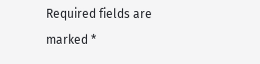Required fields are marked *